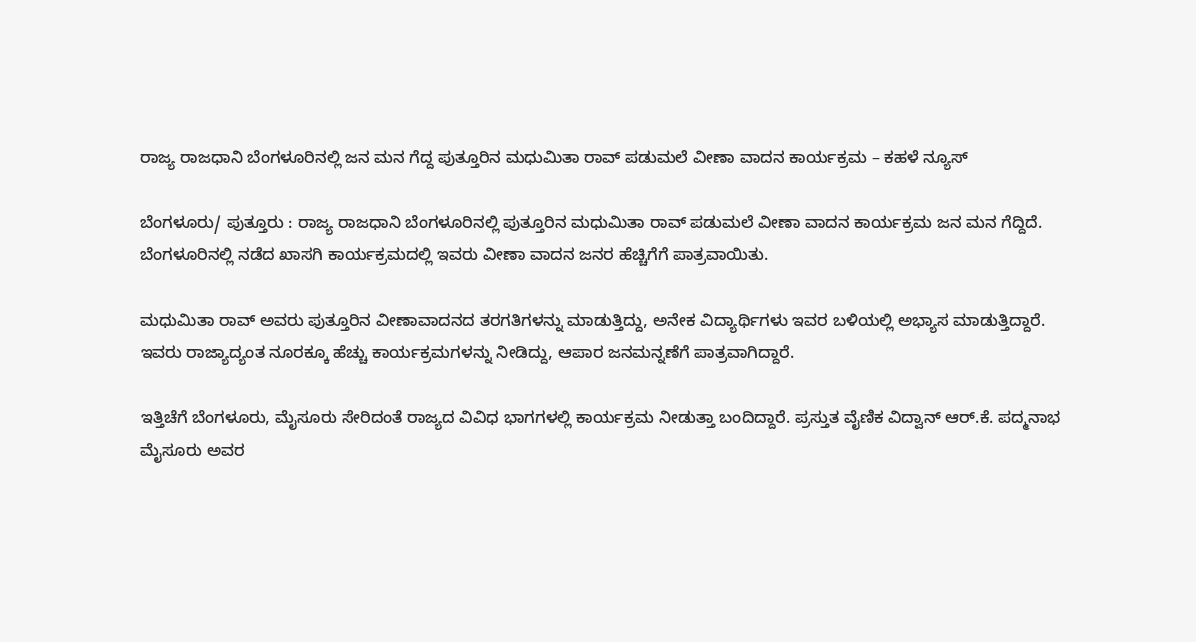ರಾಜ್ಯ ರಾಜಧಾನಿ ಬೆಂಗಳೂರಿನಲ್ಲಿ ಜನ ಮನ ಗೆದ್ದ ಪುತ್ತೂರಿನ ಮಧುಮಿತಾ ರಾವ್ ಪಡುಮಲೆ ವೀಣಾ ವಾದನ ಕಾರ್ಯಕ್ರಮ – ಕಹಳೆ ನ್ಯೂಸ್

ಬೆಂಗಳೂರು/ ಪುತ್ತೂರು : ರಾಜ್ಯ ರಾಜಧಾನಿ ಬೆಂಗಳೂರಿನಲ್ಲಿ ಪುತ್ತೂರಿನ ಮಧುಮಿತಾ ರಾವ್ ಪಡುಮಲೆ ವೀಣಾ ವಾದನ ಕಾರ್ಯಕ್ರಮ ಜನ ಮನ ಗೆದ್ದಿದೆ.
ಬೆಂಗಳೂರಿನಲ್ಲಿ ನಡೆದ ಖಾಸಗಿ ಕಾರ್ಯಕ್ರಮದಲ್ಲಿ ಇವರು ವೀಣಾ ವಾದನ ಜನರ ಹೆಚ್ಚಿಗೆಗೆ ಪಾತ್ರವಾಯಿತು.

ಮಧುಮಿತಾ ರಾವ್ ಅವರು ಪುತ್ತೂರಿನ ವೀಣಾವಾದನದ ತರಗತಿಗಳನ್ನು ಮಾಡುತ್ತಿದ್ದು, ಅನೇಕ ವಿದ್ಯಾರ್ಥಿಗಳು ಇವರ ಬಳಿಯಲ್ಲಿ ಅಭ್ಯಾಸ ಮಾಡುತ್ತಿದ್ದಾರೆ. ಇವರು ರಾಜ್ಯಾದ್ಯಂತ ನೂರಕ್ಕೂ ಹೆಚ್ಚು ಕಾರ್ಯಕ್ರಮಗಳನ್ನು ನೀಡಿದ್ದು, ಆಪಾರ ಜನಮನ್ನಣೆಗೆ ಪಾತ್ರವಾಗಿದ್ದಾರೆ.

ಇತ್ತಿಚೆಗೆ ಬೆಂಗಳೂರು, ಮೈಸೂರು ಸೇರಿದಂತೆ ರಾಜ್ಯದ ವಿವಿಧ ಭಾಗಗಳಲ್ಲಿ ಕಾರ್ಯಕ್ರಮ ನೀಡುತ್ತಾ ಬಂದಿದ್ದಾರೆ. ಪ್ರಸ್ತುತ ವೈಣಿಕ ವಿದ್ವಾನ್ ಆರ್.ಕೆ. ಪದ್ಮನಾಭ ಮೈಸೂರು ಅವರ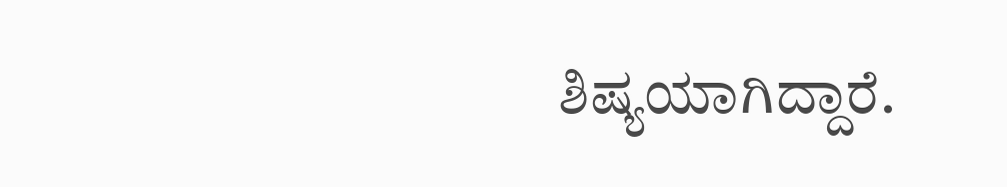ಶಿಷ್ಯಯಾಗಿದ್ದಾರೆ.